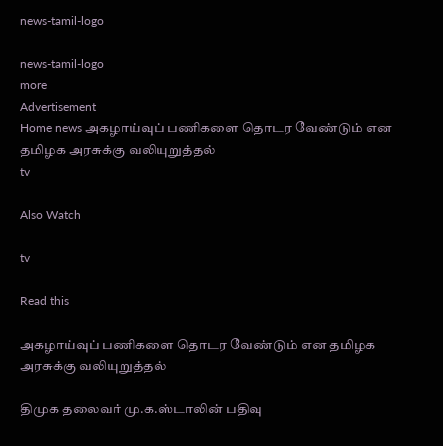news-tamil-logo

news-tamil-logo
more
Advertisement
Home news அகழாய்வுப் பணிகளை தொடர வேண்டும் என தமிழக அரசுக்கு வலியுறுத்தல்
tv

Also Watch

tv

Read this

அகழாய்வுப் பணிகளை தொடர வேண்டும் என தமிழக அரசுக்கு வலியுறுத்தல்

திமுக தலைவர் மு.க.ஸ்டாலின் பதிவு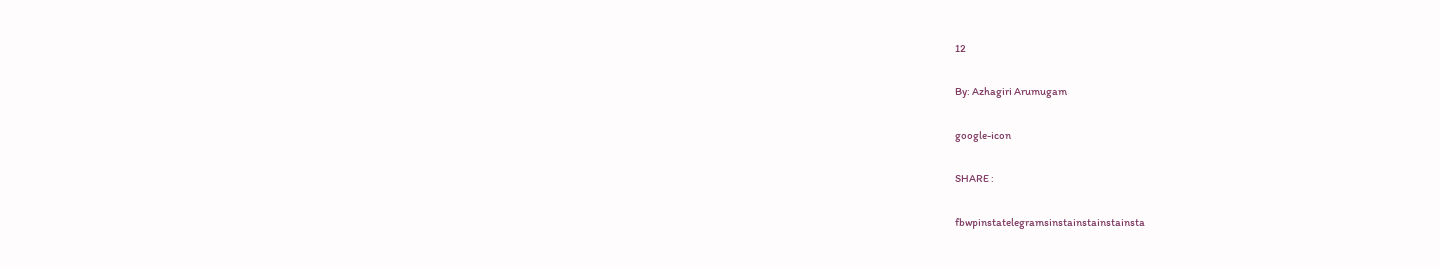12

By: Azhagiri Arumugam

google-icon

SHARE :

fbwpinstatelegramsinstainstainstainsta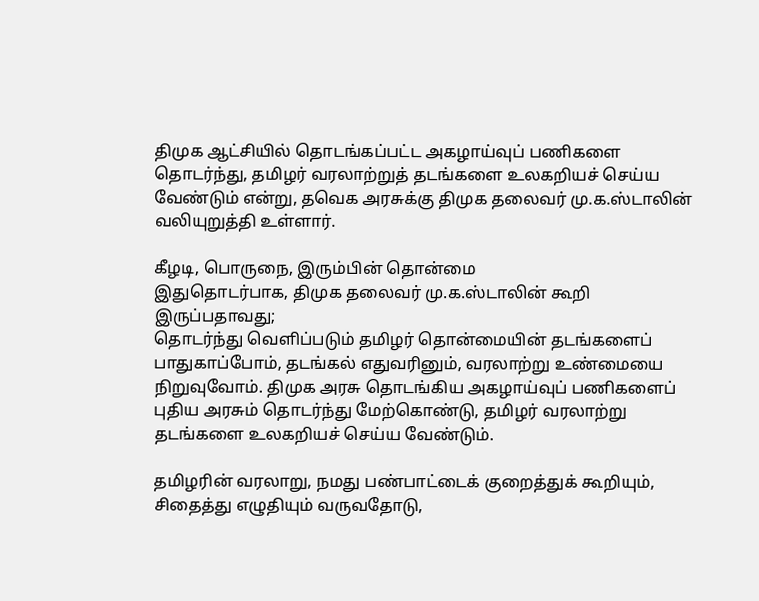திமுக ஆட்சியில் தொடங்கப்பட்ட அகழாய்வுப் பணிகளை தொடர்ந்து, தமிழர் வரலாற்றுத் தடங்களை உலகறியச் செய்ய வேண்டும் என்று, தவெக அரசுக்கு திமுக தலைவர் மு.க.ஸ்டாலின் வலியுறுத்தி உள்ளார்.

கீழடி, பொருநை, இரும்பின் தொன்மை
இதுதொடர்பாக, திமுக தலைவர் மு.க.ஸ்டாலின் கூறி இருப்பதாவது;
தொடர்ந்து வெளிப்படும் தமிழர் தொன்மையின் தடங்களைப் பாதுகாப்போம், தடங்கல் எதுவரினும், வரலாற்று உண்மையை நிறுவுவோம். திமுக அரசு தொடங்கிய அகழாய்வுப் பணிகளைப் புதிய அரசும் தொடர்ந்து மேற்கொண்டு, தமிழர் வரலாற்று தடங்களை உலகறியச் செய்ய வேண்டும்.

தமிழரின் வரலாறு, நமது பண்பாட்டைக் குறைத்துக் கூறியும், சிதைத்து எழுதியும் வருவதோடு,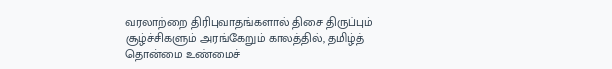வரலாற்றை திரிபுவாதங்களால் திசை திருப்பும் சூழ்ச்சிகளும் அரங்கேறும் காலத்தில், தமிழ்த் தொன்மை உண்மைச்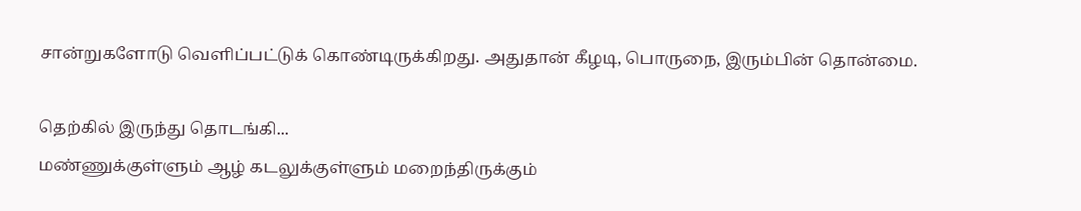சான்றுகளோடு வெளிப்பட்டுக் கொண்டிருக்கிறது. அதுதான் கீழடி, பொருநை, இரும்பின் தொன்மை.

தெற்கில் இருந்து தொடங்கி...
மண்ணுக்குள்ளும் ஆழ் கடலுக்குள்ளும் மறைந்திருக்கும்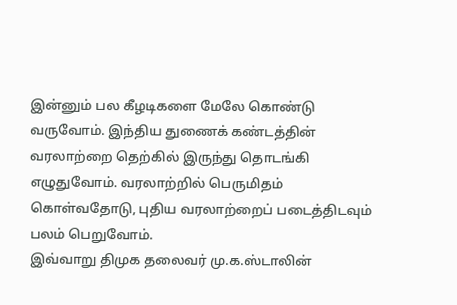இன்னும் பல கீழடிகளை மேலே கொண்டு வருவோம். இந்திய துணைக் கண்டத்தின் வரலாற்றை தெற்கில் இருந்து தொடங்கி எழுதுவோம். வரலாற்றில் பெருமிதம் கொள்வதோடு, புதிய வரலாற்றைப் படைத்திடவும் பலம் பெறுவோம்.
இவ்வாறு திமுக தலைவர் மு.க.ஸ்டாலின்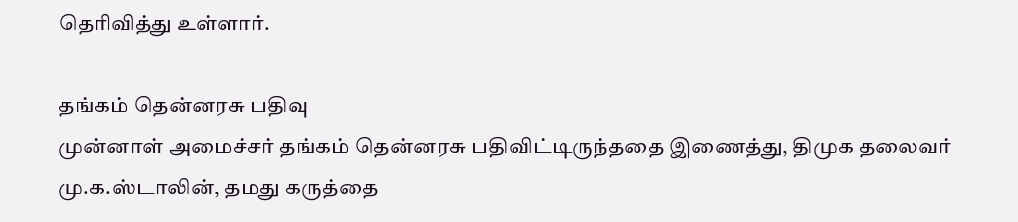தெரிவித்து உள்ளார்.

தங்கம் தென்னரசு பதிவு
முன்னாள் அமைச்சர் தங்கம் தென்னரசு பதிவிட்டிருந்ததை இணைத்து, திமுக தலைவர் மு.க.ஸ்டாலின், தமது கருத்தை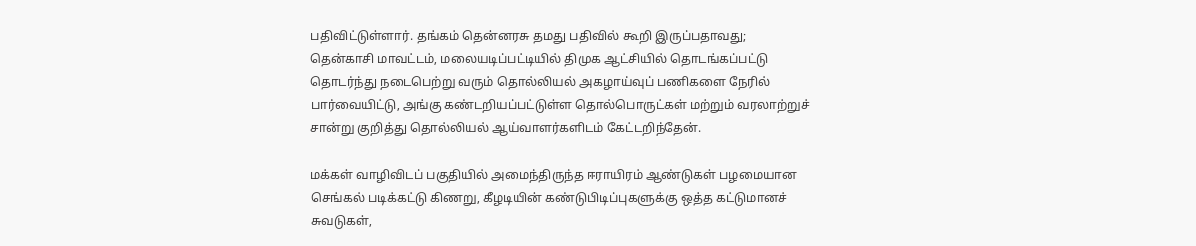பதிவிட்டுள்ளார். தங்கம் தென்னரசு தமது பதிவில் கூறி இருப்பதாவது;
தென்காசி மாவட்டம், மலையடிப்பட்டியில் திமுக ஆட்சியில் தொடங்கப்பட்டு தொடர்ந்து நடைபெற்று வரும் தொல்லியல் அகழாய்வுப் பணிகளை நேரில் பார்வையிட்டு, அங்கு கண்டறியப்பட்டுள்ள தொல்பொருட்கள் மற்றும் வரலாற்றுச் சான்று குறித்து தொல்லியல் ஆய்வாளர்களிடம் கேட்டறிந்தேன்.

மக்கள் வாழிவிடப் பகுதியில் அமைந்திருந்த ஈராயிரம் ஆண்டுகள் பழமையான செங்கல் படிக்கட்டு கிணறு, கீழடியின் கண்டுபிடிப்புகளுக்கு ஒத்த கட்டுமானச் சுவடுகள்,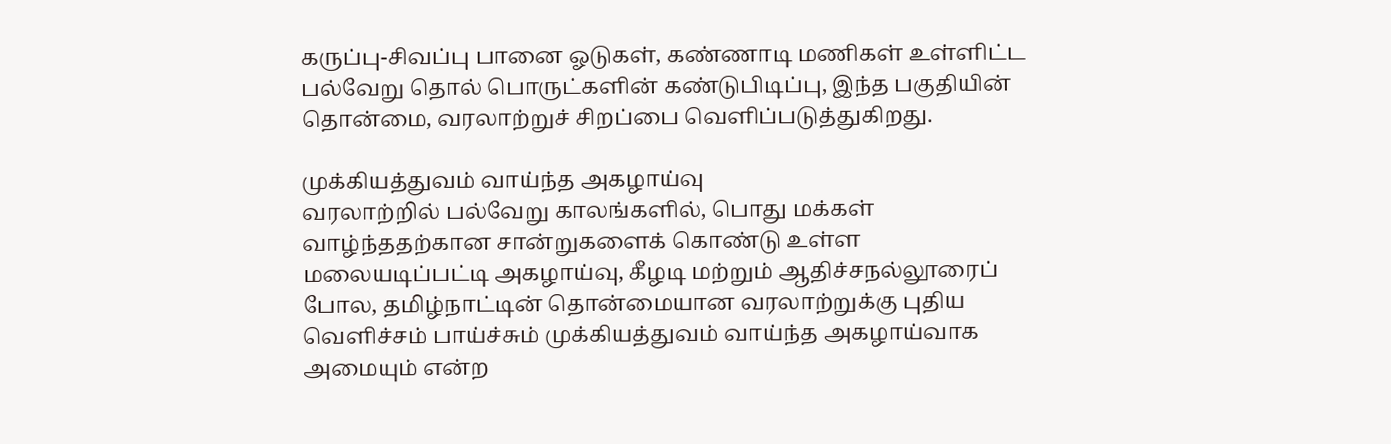கருப்பு-சிவப்பு பானை ஓடுகள், கண்ணாடி மணிகள் உள்ளிட்ட பல்வேறு தொல் பொருட்களின் கண்டுபிடிப்பு, இந்த பகுதியின் தொன்மை, வரலாற்றுச் சிறப்பை வெளிப்படுத்துகிறது.

முக்கியத்துவம் வாய்ந்த அகழாய்வு
வரலாற்றில் பல்வேறு காலங்களில், பொது மக்கள் வாழ்ந்ததற்கான சான்றுகளைக் கொண்டு உள்ள மலையடிப்பட்டி அகழாய்வு, கீழடி மற்றும் ஆதிச்சநல்லூரைப் போல, தமிழ்நாட்டின் தொன்மையான வரலாற்றுக்கு புதிய வெளிச்சம் பாய்ச்சும் முக்கியத்துவம் வாய்ந்த அகழாய்வாக அமையும் என்ற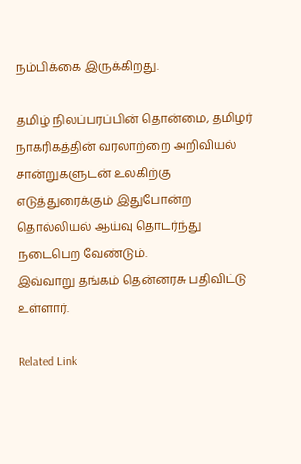நம்பிக்கை இருக்கிறது.

தமிழ் நிலப்பரப்பின் தொன்மை, தமிழர் நாகரிகத்தின் வரலாற்றை அறிவியல் சான்றுகளுடன் உலகிற்கு எடுத்துரைக்கும் இதுபோன்ற தொல்லியல் ஆய்வு தொடர்ந்து நடைபெற வேண்டும்.
இவ்வாறு தங்கம் தென்னரசு பதிவிட்டு உள்ளார்.

Related Link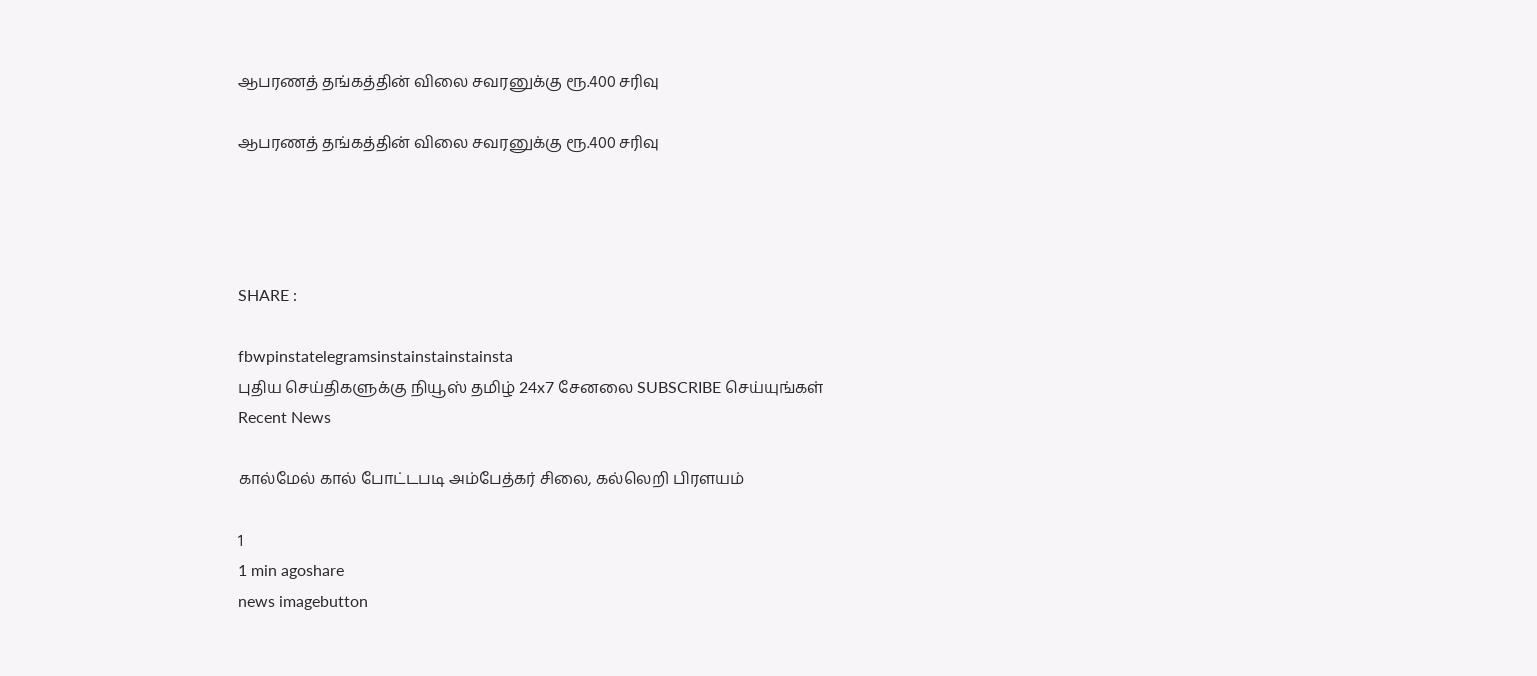ஆபரணத் தங்கத்தின் விலை சவரனுக்கு ரூ.400 சரிவு

ஆபரணத் தங்கத்தின் விலை சவரனுக்கு ரூ.400 சரிவு




SHARE :

fbwpinstatelegramsinstainstainstainsta
புதிய செய்திகளுக்கு நியூஸ் தமிழ் 24x7 சேனலை SUBSCRIBE செய்யுங்கள்
Recent News

கால்மேல் கால் போட்டபடி அம்பேத்கர் சிலை, கல்லெறி பிரளயம்

1
1 min agoshare
news imagebutton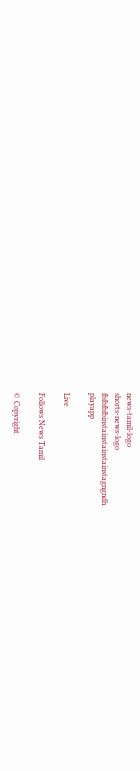news-tamil-logo
shorts-news-logo
fbfbfbfbinstainstainstainstagngndh
playapp

Live

Follows News Tamil

© Copyright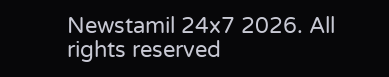Newstamil 24x7 2026. All rights reserved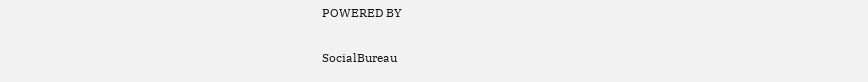POWERED BY

SocialBureau